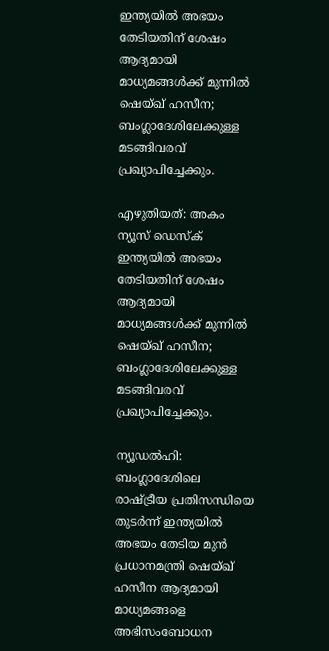ഇന്ത്യയിൽ അഭയം തേടിയതിന് ശേഷം ആദ്യമായി മാധ്യമങ്ങൾക്ക് മുന്നിൽ ഷെയ്ഖ് ഹസീന; ബംഗ്ലാദേശിലേക്കുള്ള മടങ്ങിവരവ് പ്രഖ്യാപിച്ചേക്കും.

എഴുതിയത്: അകം ന്യൂസ് ഡെസ്ക്
ഇന്ത്യയിൽ അഭയം തേടിയതിന് ശേഷം ആദ്യമായി മാധ്യമങ്ങൾക്ക് മുന്നിൽ ഷെയ്ഖ് ഹസീന; ബംഗ്ലാദേശിലേക്കുള്ള മടങ്ങിവരവ് പ്രഖ്യാപിച്ചേക്കും.

ന്യൂഡൽഹി: ബംഗ്ലാദേശിലെ രാഷ്ട്രീയ പ്രതിസന്ധിയെ തുടർന്ന് ഇന്ത്യയിൽ അഭയം തേടിയ മുൻ പ്രധാനമന്ത്രി ഷെയ്ഖ് ഹസീന ആദ്യമായി മാധ്യമങ്ങളെ അഭിസംബോധന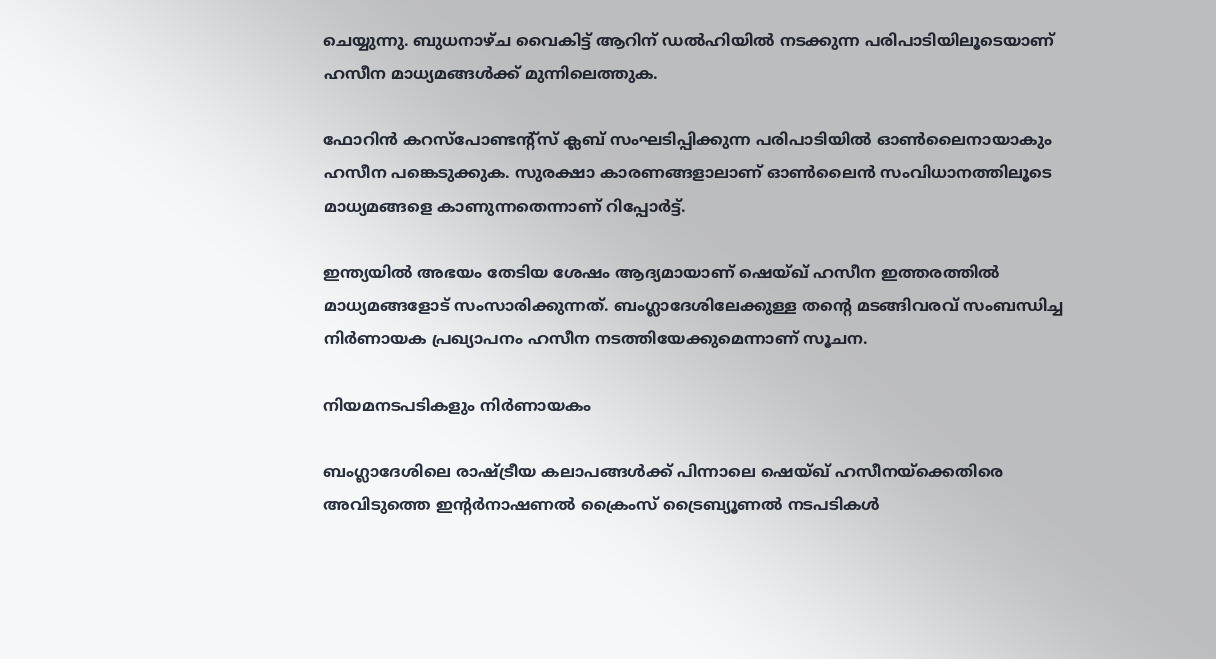ചെയ്യുന്നു. ബുധനാഴ്ച വൈകിട്ട് ആറിന് ഡൽഹിയിൽ നടക്കുന്ന പരിപാടിയിലൂടെയാണ് ഹസീന മാധ്യമങ്ങൾക്ക് മുന്നിലെത്തുക.

ഫോറിൻ കറസ്പോണ്ടന്റ്സ് ക്ലബ് സംഘടിപ്പിക്കുന്ന പരിപാടിയിൽ ഓൺലൈനായാകും ഹസീന പങ്കെടുക്കുക. സുരക്ഷാ കാരണങ്ങളാലാണ് ഓൺലൈൻ സംവിധാനത്തിലൂടെ മാധ്യമങ്ങളെ കാണുന്നതെന്നാണ് റിപ്പോർട്ട്.

ഇന്ത്യയിൽ അഭയം തേടിയ ശേഷം ആദ്യമായാണ് ഷെയ്ഖ് ഹസീന ഇത്തരത്തിൽ മാധ്യമങ്ങളോട് സംസാരിക്കുന്നത്. ബംഗ്ലാദേശിലേക്കുള്ള തന്റെ മടങ്ങിവരവ് സംബന്ധിച്ച നിർണായക പ്രഖ്യാപനം ഹസീന നടത്തിയേക്കുമെന്നാണ് സൂചന.

നിയമനടപടികളും നിർണായകം

ബംഗ്ലാദേശിലെ രാഷ്ട്രീയ കലാപങ്ങൾക്ക് പിന്നാലെ ഷെയ്ഖ് ഹസീനയ്‌ക്കെതിരെ അവിടുത്തെ ഇന്റർനാഷണൽ ക്രൈംസ് ട്രൈബ്യൂണൽ നടപടികൾ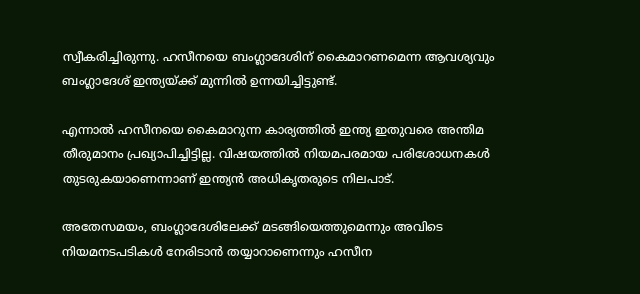സ്വീകരിച്ചിരുന്നു. ഹസീനയെ ബംഗ്ലാദേശിന് കൈമാറണമെന്ന ആവശ്യവും ബംഗ്ലാദേശ് ഇന്ത്യയ്ക്ക് മുന്നിൽ ഉന്നയിച്ചിട്ടുണ്ട്.

എന്നാൽ ഹസീനയെ കൈമാറുന്ന കാര്യത്തിൽ ഇന്ത്യ ഇതുവരെ അന്തിമ തീരുമാനം പ്രഖ്യാപിച്ചിട്ടില്ല. വിഷയത്തിൽ നിയമപരമായ പരിശോധനകൾ തുടരുകയാണെന്നാണ് ഇന്ത്യൻ അധികൃതരുടെ നിലപാട്.

അതേസമയം, ബംഗ്ലാദേശിലേക്ക് മടങ്ങിയെത്തുമെന്നും അവിടെ നിയമനടപടികൾ നേരിടാൻ തയ്യാറാണെന്നും ഹസീന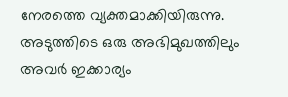നേരത്തെ വ്യക്തമാക്കിയിരുന്നു. അടുത്തിടെ ഒരു അഭിമുഖത്തിലും അവർ ഇക്കാര്യം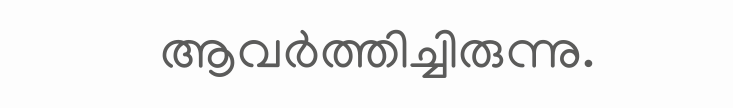ആവർത്തിച്ചിരുന്നു.